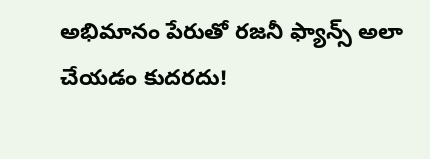అభిమానం పేరుతో రజనీ ఫ్యాన్స్ అలా చేయడం కుదరదు!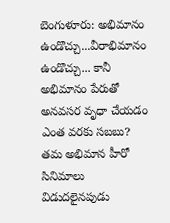బెంగుళూరు: అభిమానం ఉండొచ్చు...వీరాభిమానం ఉండొచ్చు... కానీ అభిమానం పేరుతో అనవసర వృధా చేయడం ఎంత వరకు సబబు? తమ అభిమాన హీరో సినిమాలు విడుదలైనపుడు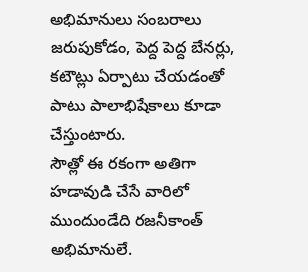అభిమానులు సంబరాలు జరుపుకోడం, పెద్ద పెద్ద బేనర్లు, కటౌట్లు ఏర్పాటు చేయడంతో పాటు పాలాభిషేకాలు కూడా చేస్తుంటారు.
సౌత్లో ఈ రకంగా అతిగా హడావుడి చేసే వారిలో ముందుండేది రజనీకాంత్ అభిమానులే.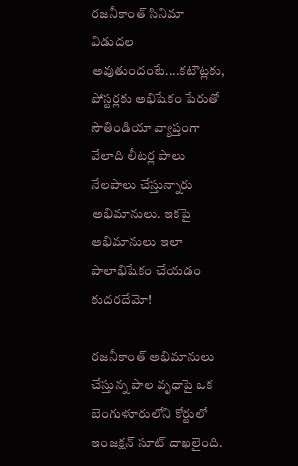రజనీకాంత్ సినిమా విడుదల అవుతుందంటే....కటౌట్లకు, పోస్టర్లకు అభిషేకం పేరుతో సౌతిండియా వ్యాప్తంగా వేలాది లీటర్ల పాలు నేలపాలు చేస్తున్నారు అభిమానులు. ఇకపై అభిమానులు ఇలా పాలాభిషేకం చేయడం కుదరదేమో!

రజనీకాంత్ అభిమానులు చేస్తున్న పాల వృధాపై ఒక బెంగుళూరులోని కోర్టులో ఇంజక్షన్ సూట్ దాఖలైంది.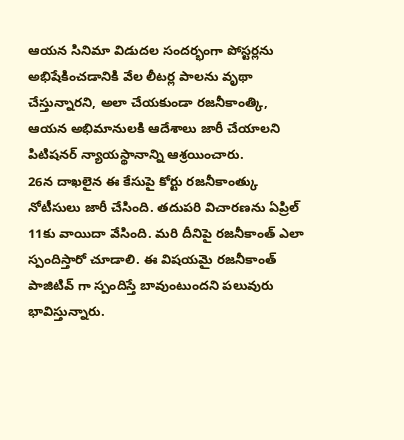ఆయన సినిమా విడుదల సందర్భంగా పోస్టర్లను అభిషేకించడానికి వేల లీటర్ల పాలను వృథా చేస్తున్నారని, అలా చేయకుండా రజనీకాంత్కి, ఆయన అభిమానులకి ఆదేశాలు జారీ చేయాలని పిటిషనర్ న్యాయస్థానాన్ని ఆశ్రయించారు.
26న దాఖలైన ఈ కేసుపై కోర్టు రజనీకాంత్కు నోటీసులు జారీ చేసింది. తదుపరి విచారణను ఏప్రిల్ 11కు వాయిదా వేసింది. మరి దీనిపై రజనీకాంత్ ఎలా స్పందిస్తారో చూడాలి. ఈ విషయమై రజనీకాంత్ పాజిటివ్ గా స్పందిస్తే బావుంటుందని పలువురు భావిస్తున్నారు.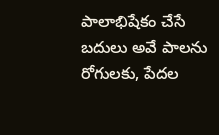పాలాభిషేకం చేసే బదులు అవే పాలను రోగులకు, పేదల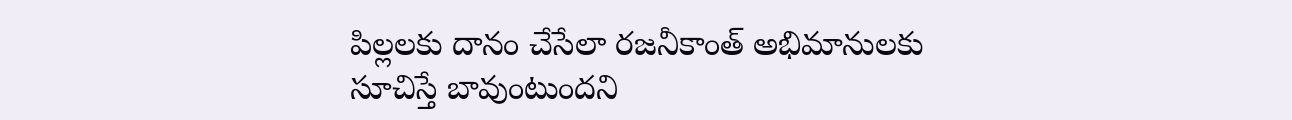పిల్లలకు దానం చేసేలా రజనీకాంత్ అభిమానులకు సూచిస్తే బావుంటుందని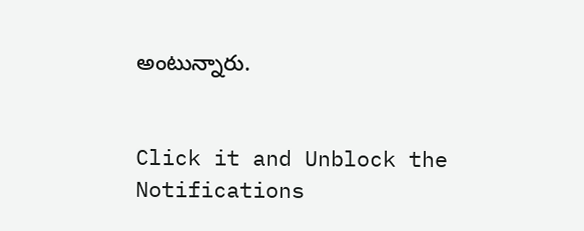అంటున్నారు.


Click it and Unblock the Notifications